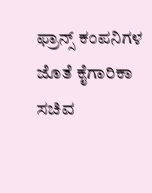ಫ್ರಾನ್ಸ್ ಕಂಪನಿಗಳ ಜೊತೆ ಕೈಗಾರಿಕಾ ಸಚಿವ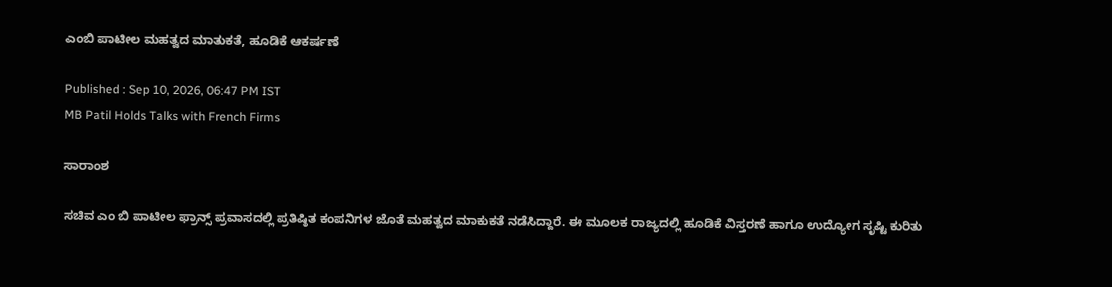ಎಂಬಿ ಪಾಟೀಲ ಮಹತ್ವದ ಮಾತುಕತೆ, ಹೂಡಿಕೆ ಆಕರ್ಷಣೆ

Published : Sep 10, 2026, 06:47 PM IST
MB Patil Holds Talks with French Firms

ಸಾರಾಂಶ

ಸಚಿವ ಎಂ‌ ಬಿ ಪಾಟೀಲ ಫ್ರಾನ್ಸ್ ಪ್ರವಾಸದಲ್ಲಿ ಪ್ರತಿಷ್ಠಿತ ಕಂಪನಿಗಳ ಜೊತೆ ಮಹತ್ವದ ಮಾಕುಕತೆ ನಡೆಸಿದ್ದಾರೆ. ಈ ಮೂಲಕ ರಾಜ್ಯದಲ್ಲಿ ಹೂಡಿಕೆ ವಿಸ್ತರಣೆ ಹಾಗೂ ಉದ್ಯೋಗ ಸೃಷ್ಟಿ ಕುರಿತು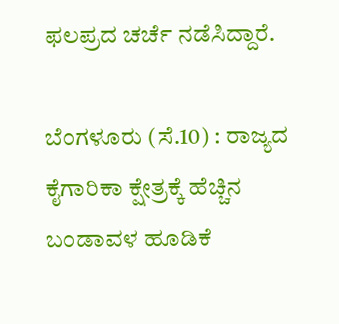ಫಲಪ್ರದ ಚರ್ಚೆ ನಡೆಸಿದ್ದಾರೆ.

ಬೆಂಗಳೂರು (ಸೆ.10) : ರಾಜ್ಯದ ಕೈಗಾರಿಕಾ ಕ್ಷೇತ್ರಕ್ಕೆ ಹೆಚ್ಚಿನ ಬಂಡಾವಳ ಹೂಡಿಕೆ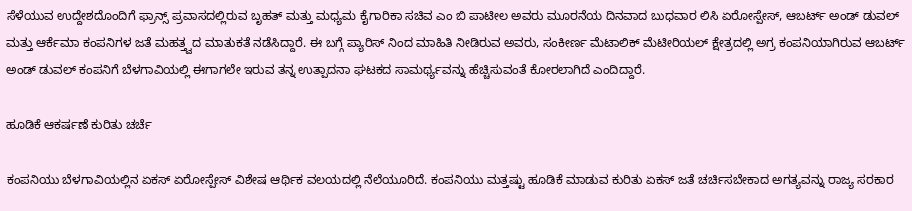ಸೆಳೆಯುವ ಉದ್ದೇಶದೊಂದಿಗೆ ಫ್ರಾನ್ಸ್ ಪ್ರವಾಸದಲ್ಲಿರುವ ಬೃಹತ್ ಮತ್ತು ಮಧ್ಯಮ ಕೈಗಾರಿಕಾ ಸಚಿವ ಎಂ‌ ಬಿ ಪಾಟೀಲ ಅವರು ಮೂರನೆಯ ದಿನವಾದ ಬುಧವಾರ ಲಿಸಿ ಏರೋಸ್ಪೇಸ್, ಆಬರ್ಟ್ ಅಂಡ್ ಡುವಲ್‌ ಮತ್ತು ಆರ್ಕೆಮಾ ಕಂಪನಿಗಳ ಜತೆ ಮಹತ್ತ್ವದ ಮಾತುಕತೆ ನಡೆಸಿದ್ದಾರೆ. ಈ ಬಗ್ಗೆ ಪ್ಯಾರಿಸ್ ನಿಂದ ಮಾಹಿತಿ ನೀಡಿರುವ ಅವರು, ಸಂಕೀರ್ಣ ಮೆಟಾಲಿಕ್ ಮೆಟೀರಿಯಲ್ ಕ್ಷೇತ್ರದಲ್ಲಿ ಅಗ್ರ ಕಂಪನಿಯಾಗಿರುವ ಆಬರ್ಟ್ ಅಂಡ್ ಡುವಲ್ ಕಂಪನಿಗೆ ಬೆಳಗಾವಿಯಲ್ಲಿ ಈಗಾಗಲೇ ಇರುವ ತನ್ನ ಉತ್ಪಾದನಾ ಘಟಕದ ಸಾಮರ್ಥ್ಯವನ್ನು ಹೆಚ್ಚಿಸುವಂತೆ ಕೋರಲಾಗಿದೆ ಎಂದಿದ್ದಾರೆ.

ಹೂಡಿಕೆ ಆಕರ್ಷಣೆ ಕುರಿತು ಚರ್ಚೆ

ಕಂಪನಿಯು ಬೆಳಗಾವಿಯಲ್ಲಿನ ಏಕಸ್ ಏರೋಸ್ಪೇಸ್ ವಿಶೇಷ ಆರ್ಥಿಕ ವಲಯದಲ್ಲಿ ನೆಲೆಯೂರಿದೆ. ಕಂಪನಿಯು ಮತ್ತಷ್ಟು ಹೂಡಿಕೆ ಮಾಡುವ ಕುರಿತು ಏಕಸ್ ಜತೆ ಚರ್ಚಿಸಬೇಕಾದ ಅಗತ್ಯವನ್ನು ರಾಜ್ಯ ಸರಕಾರ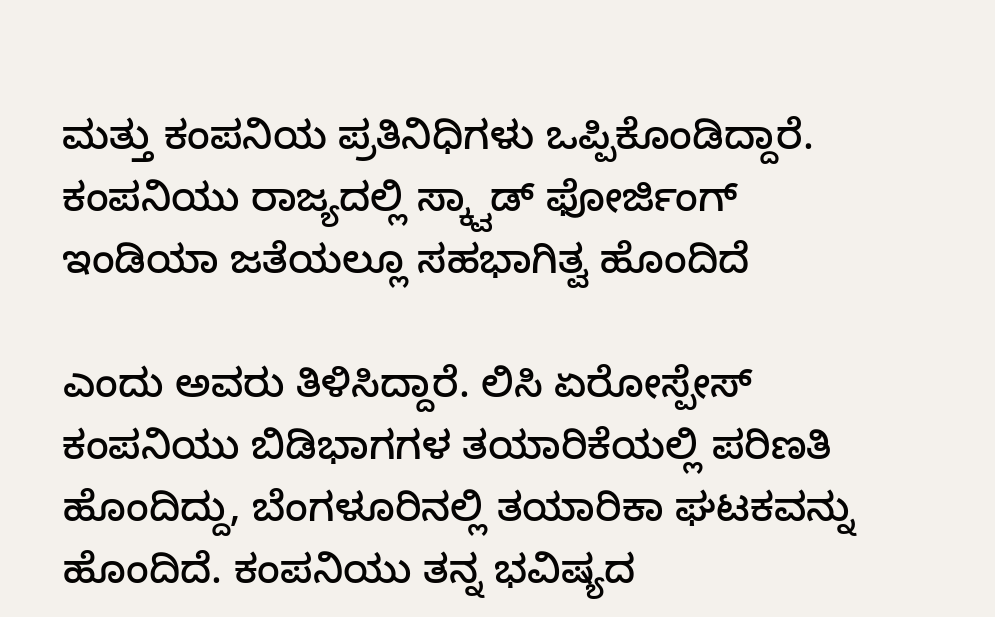ಮತ್ತು ಕಂಪನಿಯ ಪ್ರತಿನಿಧಿಗಳು ಒಪ್ಪಿಕೊಂಡಿದ್ದಾರೆ. ಕಂಪನಿಯು ರಾಜ್ಯದಲ್ಲಿ ಸ್ಕ್ವಾಡ್ ಫೋರ್ಜಿಂಗ್ ಇಂಡಿಯಾ ಜತೆಯಲ್ಲೂ ಸಹಭಾಗಿತ್ವ ಹೊಂದಿದೆ

ಎಂದು ಅವರು ತಿಳಿಸಿದ್ದಾರೆ. ಲಿಸಿ ಏರೋಸ್ಪೇಸ್ ಕಂಪನಿಯು ಬಿಡಿಭಾಗಗಳ ತಯಾರಿಕೆಯಲ್ಲಿ ಪರಿಣತಿ ಹೊಂದಿದ್ದು, ಬೆಂಗಳೂರಿನಲ್ಲಿ ತಯಾರಿಕಾ ಘಟಕವನ್ನು ಹೊಂದಿದೆ. ಕಂಪನಿಯು ತನ್ನ ಭವಿಷ್ಯದ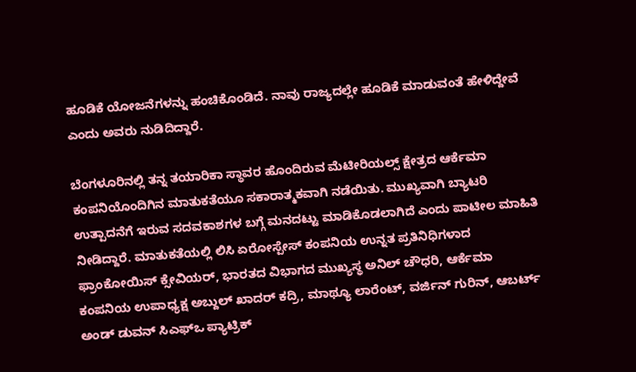ಹೂಡಿಕೆ ಯೋಜನೆಗಳನ್ನು ಹಂಚಿಕೊಂಡಿದೆ. ನಾವು ರಾಜ್ಯದಲ್ಲೇ ಹೂಡಿಕೆ ಮಾಡುವಂತೆ ಹೇಳಿದ್ದೇವೆ ಎಂದು ಅವರು ನುಡಿದಿದ್ದಾರೆ.

ಬೆಂಗಳೂರಿನಲ್ಲಿ ತನ್ನ ತಯಾರಿಕಾ ಸ್ಥಾವರ ಹೊಂದಿರುವ ಮೆಟೀರಿಯಲ್ಸ್ ಕ್ಷೇತ್ರದ ಆರ್ಕೆಮಾ ಕಂಪನಿಯೊಂದಿಗಿನ ಮಾತುಕತೆಯೂ ಸಕಾರಾತ್ಮಕವಾಗಿ ನಡೆಯಿತು. ಮುಖ್ಯವಾಗಿ ಬ್ಯಾಟರಿ ಉತ್ಪಾದನೆಗೆ ಇರುವ ಸದವಕಾಶಗಳ ಬಗ್ಗೆ ಮನದಟ್ಟು ಮಾಡಿಕೊಡಲಾಗಿದೆ ಎಂದು ಪಾಟೀಲ ಮಾಹಿತಿ ನೀಡಿದ್ದಾರೆ. ಮಾತುಕತೆಯಲ್ಲಿ ಲಿಸಿ ಏರೋಸ್ಪೇಸ್ ಕಂಪನಿಯ ಉನ್ನತ ಪ್ರತಿನಿಧಿಗಳಾದ ಫ್ರಾಂಕೋಯಿಸ್ ಕ್ಸೇವಿಯರ್, ಭಾರತದ ವಿಭಾಗದ ಮುಖ್ಯಸ್ಥ ಅನಿಲ್ ಚೌಧರಿ, ಆರ್ಕೆಮಾ ಕಂಪನಿಯ ಉಪಾಧ್ಯಕ್ಷ ಅಬ್ದುಲ್ ಖಾದರ್ ಕದ್ರಿ, ಮಾಥ್ಯೂ ಲಾರೆಂಟ್, ವರ್ಜಿನ್ ಗುರಿನ್, ಆಬರ್ಟ್ ಅಂಡ್ ಡುವನ್ ಸಿಎಫ್‌ಒ ಪ್ಯಾಟ್ರಿಕ್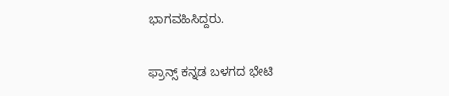ಭಾಗವಹಿಸಿದ್ದರು.

ಫ್ರಾನ್ಸ್ ಕನ್ನಡ ಬಳಗದ ಭೇಟಿ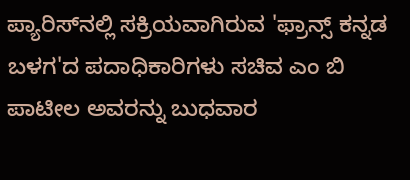ಪ್ಯಾರಿಸ್‌ನಲ್ಲಿ ಸಕ್ರಿಯವಾಗಿರುವ 'ಫ್ರಾನ್ಸ್ ಕನ್ನಡ ಬಳಗ'ದ ಪದಾಧಿಕಾರಿಗಳು ಸಚಿವ ಎಂ ಬಿ ಪಾಟೀಲ ಅವರನ್ನು ಬುಧವಾರ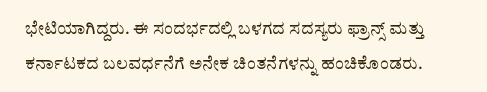ಭೇಟಿಯಾಗಿದ್ದರು. ಈ ಸಂದರ್ಭದಲ್ಲಿ ಬಳಗದ ಸದಸ್ಯರು ಫ್ರಾನ್ಸ್ ಮತ್ತು ಕರ್ನಾಟಕದ ಬಲವರ್ಧನೆಗೆ ಅನೇಕ ಚಿಂತನೆಗಳನ್ನು ಹಂಚಿಕೊಂಡರು.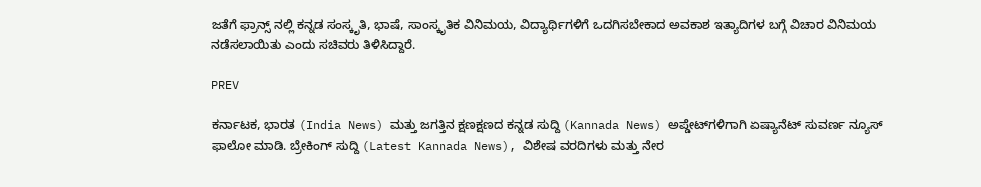ಜತೆಗೆ ಫ್ರಾನ್ಸ್ ನಲ್ಲಿ ಕನ್ನಡ ಸಂಸ್ಕೃತಿ, ಭಾಷೆ, ಸಾಂಸ್ಕೃತಿಕ ವಿನಿಮಯ, ವಿದ್ಯಾರ್ಥಿಗಳಿಗೆ ಒದಗಿಸಬೇಕಾದ ಅವಕಾಶ ಇತ್ಯಾದಿಗಳ ಬಗ್ಗೆ ವಿಚಾರ ವಿನಿಮಯ ನಡೆಸಲಾಯಿತು ಎಂದು ಸಚಿವರು ತಿಳಿಸಿದ್ದಾರೆ.

PREV

ಕರ್ನಾಟಕ, ಭಾರತ (India News) ಮತ್ತು ಜಗತ್ತಿನ ಕ್ಷಣಕ್ಷಣದ ಕನ್ನಡ ಸುದ್ದಿ (Kannada News) ಅಪ್ಡೇಟ್‌ಗಳಿಗಾಗಿ ಏಷ್ಯಾನೆಟ್ ಸುವರ್ಣ ನ್ಯೂಸ್‌ ಫಾಲೋ ಮಾಡಿ. ಬ್ರೇಕಿಂಗ್ ಸುದ್ದಿ (Latest Kannada News), ವಿಶೇಷ ವರದಿಗಳು ಮತ್ತು ನೇರ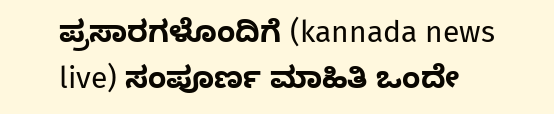ಪ್ರಸಾರಗಳೊಂದಿಗೆ (kannada news live) ಸಂಪೂರ್ಣ ಮಾಹಿತಿ ಒಂದೇ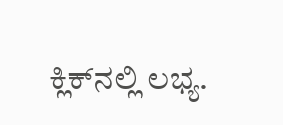ಕ್ಲಿಕ್‌ನಲ್ಲಿ ಲಭ್ಯ.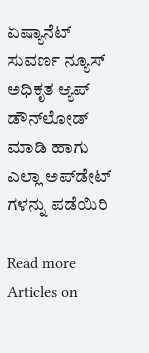ಏಷ್ಯಾನೆಟ್ ಸುವರ್ಣ ನ್ಯೂಸ್ ಅಧಿಕೃತ ಆ್ಯಪ್ ಡೌನ್‌ಲೋಡ್ ಮಾಡಿ ಹಾಗು ಎಲ್ಲಾ ಅಪ್‌ಡೇಟ್ ಗಳನ್ನು ಪಡೆಯಿರಿ

Read more Articles on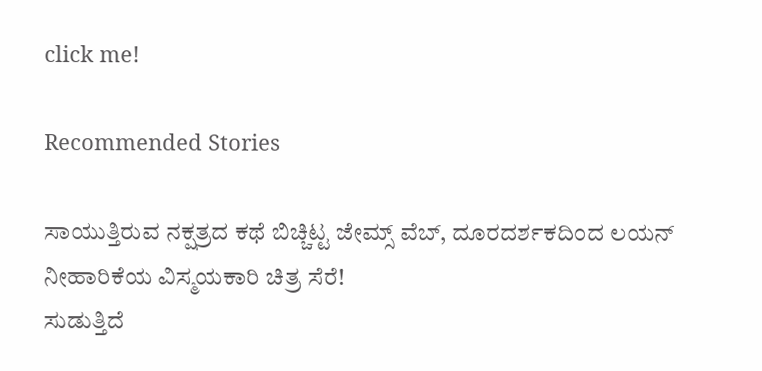click me!

Recommended Stories

ಸಾಯುತ್ತಿರುವ ನಕ್ಷತ್ರದ ಕಥೆ ಬಿಚ್ಚಿಟ್ಟ ಜೇಮ್ಸ್ ವೆಬ್, ದೂರದರ್ಶಕದಿಂದ ಲಯನ್ ನೀಹಾರಿಕೆಯ ವಿಸ್ಮಯಕಾರಿ ಚಿತ್ರ ಸೆರೆ!
ಸುಡುತ್ತಿದೆ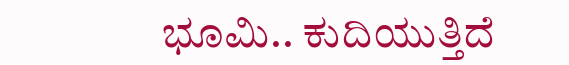ಭೂಮಿ.. ಕುದಿಯುತ್ತಿದೆ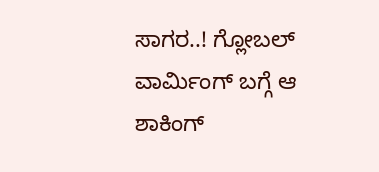ಸಾಗರ..! ಗ್ಲೋಬಲ್ ವಾರ್ಮಿಂಗ್ ಬಗ್ಗೆ ಆ ಶಾಕಿಂಗ್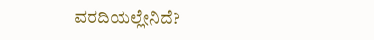ವರದಿಯಲ್ಲೇನಿದೆ?